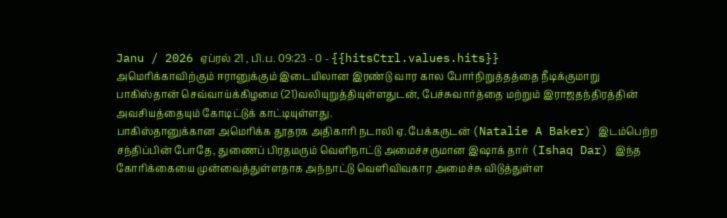Janu / 2026 ஏப்ரல் 21 , பி.ப. 09:23 - 0 - {{hitsCtrl.values.hits}}
அமெரிக்காவிற்கும் ஈரானுக்கும் இடையிலான இரண்டு வார கால போர்நிறுத்தத்தை நீடிக்குமாறு பாகிஸ்தான் செவ்வாய்க்கிழமை (21)வலியுறுத்தியுள்ளதுடன், பேச்சுவார்த்தை மற்றும் இராஜதந்திரத்தின் அவசியத்தையும் கோடிட்டுக் காட்டியுள்ளது.
பாகிஸ்தானுக்கான அமெரிக்க தூதரக அதிகாரி நடாலி ஏ. பேக்கருடன் (Natalie A Baker) இடம்பெற்ற சந்திப்பின் போதே, துணைப் பிரதமரும் வெளிநாட்டு அமைச்சருமான இஷாக் தார் (Ishaq Dar) இந்த கோரிக்கையை முன்வைத்துள்ளதாக அந்நாட்டு வெளிவிவகார அமைச்சு விடுத்துள்ள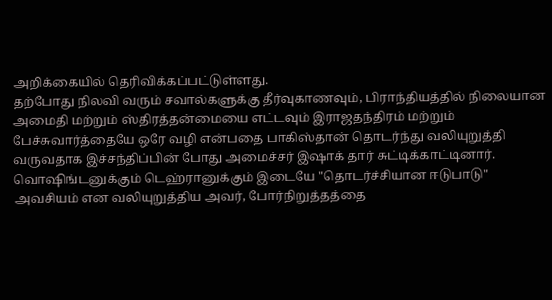அறிக்கையில் தெரிவிக்கப்பட்டுள்ளது.
தற்போது நிலவி வரும் சவால்களுக்கு தீர்வுகாணவும், பிராந்தியத்தில் நிலையான அமைதி மற்றும் ஸ்திரத்தன்மையை எட்டவும் இராஜதந்திரம் மற்றும் பேச்சுவார்த்தையே ஒரே வழி என்பதை பாகிஸ்தான் தொடர்ந்து வலியுறுத்தி வருவதாக இச்சந்திப்பின் போது அமைச்சர் இஷாக் தார் சுட்டிக்காட்டினார்.
வொஷிங்டனுக்கும் டெஹ்ரானுக்கும் இடையே "தொடர்ச்சியான ஈடுபாடு" அவசியம் என வலியுறுத்திய அவர், போர்நிறுத்தத்தை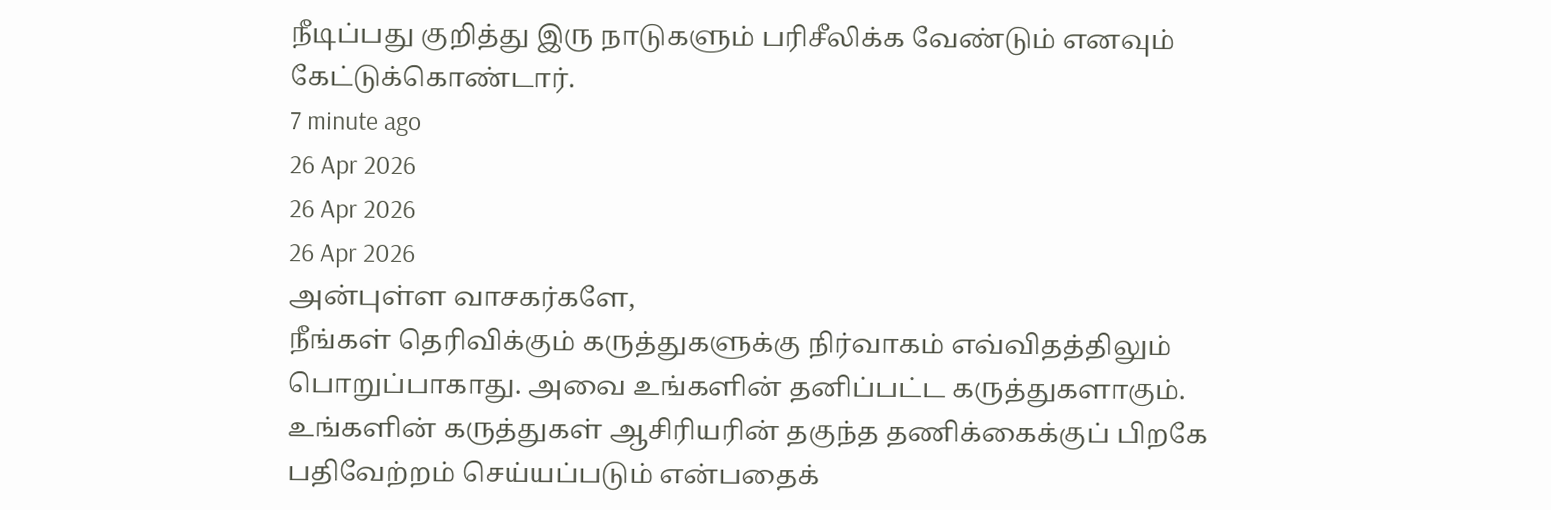நீடிப்பது குறித்து இரு நாடுகளும் பரிசீலிக்க வேண்டும் எனவும் கேட்டுக்கொண்டார்.
7 minute ago
26 Apr 2026
26 Apr 2026
26 Apr 2026
அன்புள்ள வாசகர்களே,
நீங்கள் தெரிவிக்கும் கருத்துகளுக்கு நிர்வாகம் எவ்விதத்திலும் பொறுப்பாகாது. அவை உங்களின் தனிப்பட்ட கருத்துகளாகும். உங்களின் கருத்துகள் ஆசிரியரின் தகுந்த தணிக்கைக்குப் பிறகே பதிவேற்றம் செய்யப்படும் என்பதைக்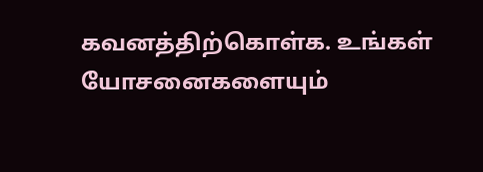கவனத்திற்கொள்க. உங்கள் யோசனைகளையும்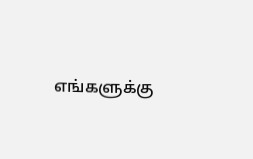எங்களுக்கு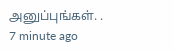அனுப்புங்கள். .
7 minute ago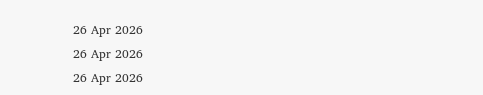26 Apr 2026
26 Apr 2026
26 Apr 2026